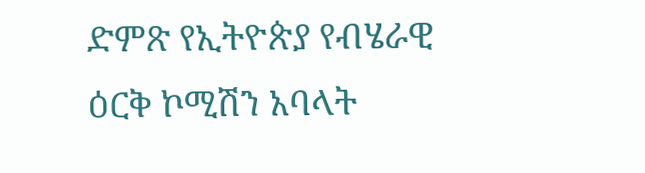ድምጽ የኢትዮጵያ የብሄራዊ ዕርቅ ኮሚሽን አባላት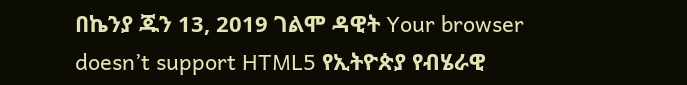በኬንያ ጁን 13, 2019 ገልሞ ዳዊት Your browser doesn’t support HTML5 የኢትዮጵያ የብሄራዊ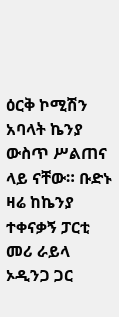ዕርቅ ኮሚሽን አባላት ኬንያ ውስጥ ሥልጠና ላይ ናቸው። ቡድኑ ዛሬ ከኬንያ ተቀናቃኝ ፓርቲ መሪ ራይላ ኦዲንጋ ጋር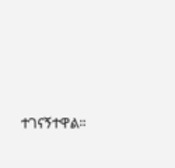ተገናኝተዋል።